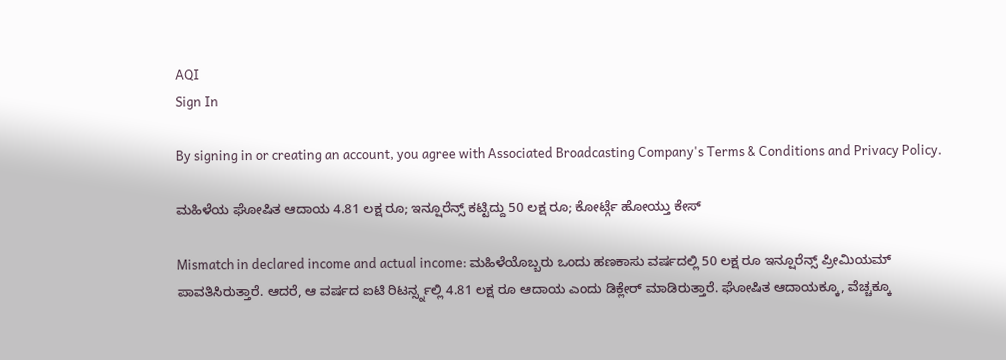AQI
Sign In

By signing in or creating an account, you agree with Associated Broadcasting Company's Terms & Conditions and Privacy Policy.

ಮಹಿಳೆಯ ಘೋಷಿತ ಆದಾಯ 4.81 ಲಕ್ಷ ರೂ; ಇನ್ಷೂರೆನ್ಸ್ ಕಟ್ಟಿದ್ದು 50 ಲಕ್ಷ ರೂ; ಕೋರ್ಟ್ಗೆ ಹೋಯ್ತು ಕೇಸ್

Mismatch in declared income and actual income: ಮಹಿಳೆಯೊಬ್ಬರು ಒಂದು ಹಣಕಾಸು ವರ್ಷದಲ್ಲಿ 50 ಲಕ್ಷ ರೂ ಇನ್ಷೂರೆನ್ಸ್ ಪ್ರೀಮಿಯಮ್ ಪಾವತಿಸಿರುತ್ತಾರೆ. ಆದರೆ, ಆ ವರ್ಷದ ಐಟಿ ರಿಟರ್ನ್ಸ್ನಲ್ಲಿ 4.81 ಲಕ್ಷ ರೂ ಆದಾಯ ಎಂದು ಡಿಕ್ಲೇರ್ ಮಾಡಿರುತ್ತಾರೆ. ಘೋಷಿತ ಆದಾಯಕ್ಕೂ, ವೆಚ್ಚಕ್ಕೂ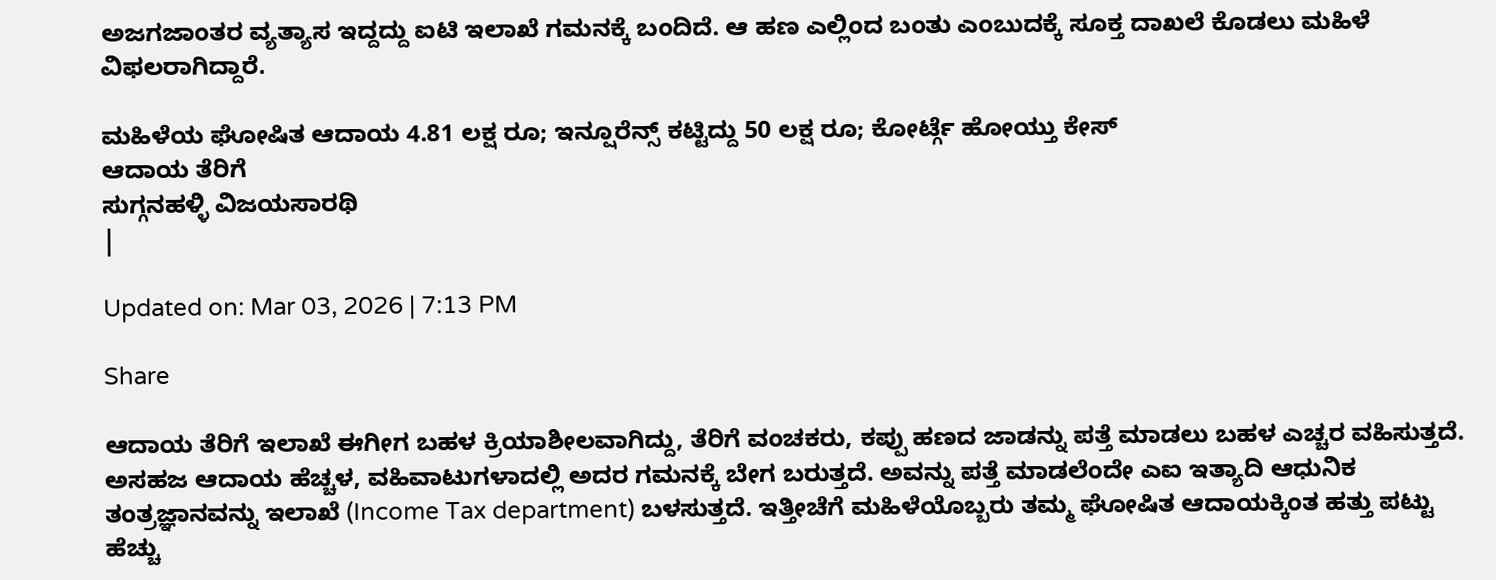ಅಜಗಜಾಂತರ ವ್ಯತ್ಯಾಸ ಇದ್ದದ್ದು ಐಟಿ ಇಲಾಖೆ ಗಮನಕ್ಕೆ ಬಂದಿದೆ. ಆ ಹಣ ಎಲ್ಲಿಂದ ಬಂತು ಎಂಬುದಕ್ಕೆ ಸೂಕ್ತ ದಾಖಲೆ ಕೊಡಲು ಮಹಿಳೆ ವಿಫಲರಾಗಿದ್ದಾರೆ.

ಮಹಿಳೆಯ ಘೋಷಿತ ಆದಾಯ 4.81 ಲಕ್ಷ ರೂ; ಇನ್ಷೂರೆನ್ಸ್ ಕಟ್ಟಿದ್ದು 50 ಲಕ್ಷ ರೂ; ಕೋರ್ಟ್ಗೆ ಹೋಯ್ತು ಕೇಸ್
ಆದಾಯ ತೆರಿಗೆ
ಸುಗ್ಗನಹಳ್ಳಿ ವಿಜಯಸಾರಥಿ
|

Updated on: Mar 03, 2026 | 7:13 PM

Share

ಆದಾಯ ತೆರಿಗೆ ಇಲಾಖೆ ಈಗೀಗ ಬಹಳ ಕ್ರಿಯಾಶೀಲವಾಗಿದ್ದು, ತೆರಿಗೆ ವಂಚಕರು, ಕಪ್ಪು ಹಣದ ಜಾಡನ್ನು ಪತ್ತೆ ಮಾಡಲು ಬಹಳ ಎಚ್ಚರ ವಹಿಸುತ್ತದೆ. ಅಸಹಜ ಆದಾಯ ಹೆಚ್ಚಳ, ವಹಿವಾಟುಗಳಾದಲ್ಲಿ ಅದರ ಗಮನಕ್ಕೆ ಬೇಗ ಬರುತ್ತದೆ. ಅವನ್ನು ಪತ್ತೆ ಮಾಡಲೆಂದೇ ಎಐ ಇತ್ಯಾದಿ ಆಧುನಿಕ ತಂತ್ರಜ್ಞಾನವನ್ನು ಇಲಾಖೆ (Income Tax department) ಬಳಸುತ್ತದೆ. ಇತ್ತೀಚೆಗೆ ಮಹಿಳೆಯೊಬ್ಬರು ತಮ್ಮ ಘೋಷಿತ ಆದಾಯಕ್ಕಿಂತ ಹತ್ತು ಪಟ್ಟು ಹೆಚ್ಚು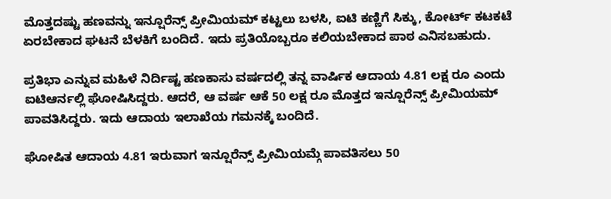ಮೊತ್ತದಷ್ಟು ಹಣವನ್ನು ಇನ್ಷೂರೆನ್ಸ್ ಪ್ರೀಮಿಯಮ್ ಕಟ್ಟಲು ಬಳಸಿ, ಐಟಿ ಕಣ್ಣಿಗೆ ಸಿಕ್ಕು, ಕೋರ್ಟ್ ಕಟಕಟೆ ಏರಬೇಕಾದ ಘಟನೆ ಬೆಳಕಿಗೆ ಬಂದಿದೆ. ಇದು ಪ್ರತಿಯೊಬ್ಬರೂ ಕಲಿಯಬೇಕಾದ ಪಾಠ ಎನಿಸಬಹುದು.

ಪ್ರತಿಭಾ ಎನ್ನುವ ಮಹಿಳೆ ನಿರ್ದಿಷ್ಟ ಹಣಕಾಸು ವರ್ಷದಲ್ಲಿ ತನ್ನ ವಾರ್ಷಿಕ ಆದಾಯ 4.81 ಲಕ್ಷ ರೂ ಎಂದು ಐಟಿಆರ್ನಲ್ಲಿ ಘೋಷಿಸಿದ್ದರು. ಆದರೆ, ಆ ವರ್ಷ ಆಕೆ 50 ಲಕ್ಷ ರೂ ಮೊತ್ತದ ಇನ್ಷೂರೆನ್ಸ್ ಪ್ರೀಮಿಯಮ್ ಪಾವತಿಸಿದ್ದರು. ಇದು ಆದಾಯ ಇಲಾಖೆಯ ಗಮನಕ್ಕೆ ಬಂದಿದೆ.

ಘೋಷಿತ ಆದಾಯ 4.81 ಇರುವಾಗ ಇನ್ಷೂರೆನ್ಸ್ ಪ್ರೀಮಿಯಮ್ಗೆ ಪಾವತಿಸಲು 50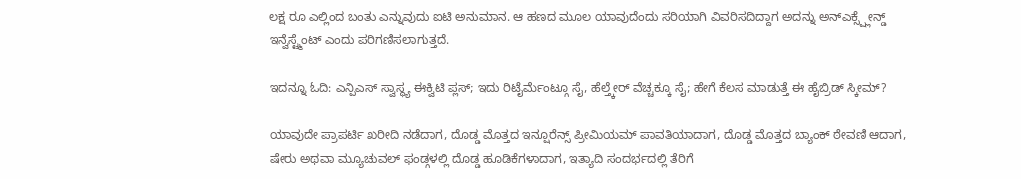ಲಕ್ಷ ರೂ ಎಲ್ಲಿಂದ ಬಂತು ಎನ್ನುವುದು ಐಟಿ ಅನುಮಾನ. ಆ ಹಣದ ಮೂಲ ಯಾವುದೆಂದು ಸರಿಯಾಗಿ ವಿವರಿಸದಿದ್ದಾಗ ಅದನ್ನು ಅನ್ಎಕ್ಸ್ಪ್ಲೇನ್ಡ್ ಇನ್ವೆಸ್ಟ್ಮೆಂಟ್ ಎಂದು ಪರಿಗಣಿಸಲಾಗುತ್ತದೆ.

ಇದನ್ನೂ ಓದಿ: ಎನ್ಪಿಎಸ್ ಸ್ವಾಸ್ಥ್ಯ ಈಕ್ವಿಟಿ ಪ್ಲಸ್; ಇದು ರಿಟೈರ್ಮೆಂಟ್ಗೂ ಸೈ, ಹೆಲ್ತ್ಕೇರ್ ವೆಚ್ಚಕ್ಕೂ ಸೈ; ಹೇಗೆ ಕೆಲಸ ಮಾಡುತ್ತೆ ಈ ಹೈಬ್ರಿಡ್ ಸ್ಕೀಮ್?

ಯಾವುದೇ ಪ್ರಾಪರ್ಟಿ ಖರೀದಿ ನಡೆದಾಗ, ದೊಡ್ಡ ಮೊತ್ತದ ಇನ್ಷೂರೆನ್ಸ್ ಪ್ರೀಮಿಯಮ್ ಪಾವತಿಯಾದಾಗ, ದೊಡ್ಡ ಮೊತ್ತದ ಬ್ಯಾಂಕ್ ಠೇವಣಿ ಆದಾಗ, ಷೇರು ಅಥವಾ ಮ್ಯೂಚುವಲ್ ಫಂಡ್ಗಳಲ್ಲಿ ದೊಡ್ಡ ಹೂಡಿಕೆಗಳಾದಾಗ, ಇತ್ಯಾದಿ ಸಂದರ್ಭದಲ್ಲಿ ತೆರಿಗೆ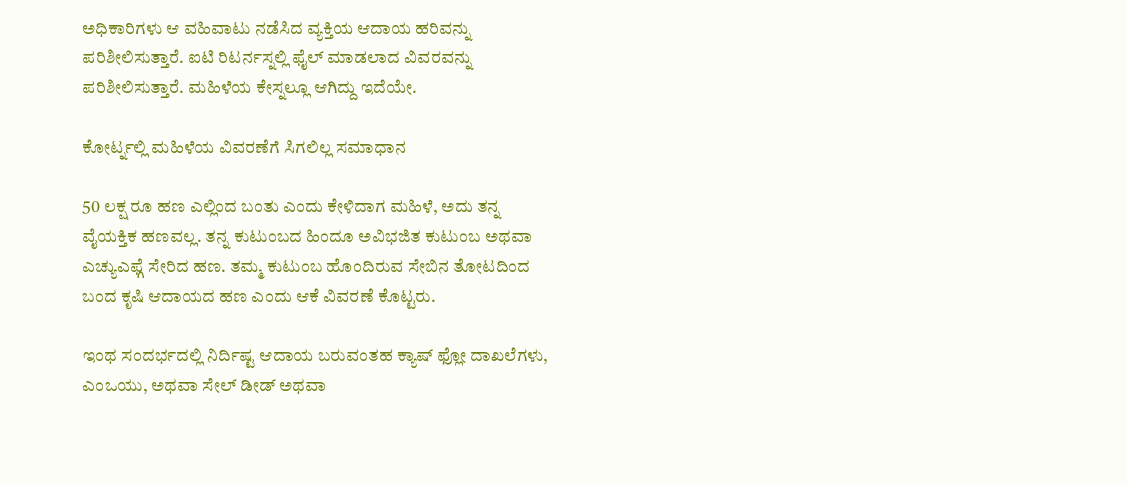ಅಧಿಕಾರಿಗಳು ಆ ವಹಿವಾಟು ನಡೆಸಿದ ವ್ಯಕ್ತಿಯ ಆದಾಯ ಹರಿವನ್ನು ಪರಿಶೀಲಿಸುತ್ತಾರೆ. ಐಟಿ ರಿಟರ್ನಸ್ನಲ್ಲಿ ಫೈಲ್ ಮಾಡಲಾದ ವಿವರವನ್ನು ಪರಿಶೀಲಿಸುತ್ತಾರೆ. ಮಹಿಳೆಯ ಕೇಸ್ನಲ್ಲೂ ಆಗಿದ್ದು ಇದೆಯೇ.

ಕೋರ್ಟ್ನಲ್ಲಿ ಮಹಿಳೆಯ ವಿವರಣೆಗೆ ಸಿಗಲಿಲ್ಲ ಸಮಾಧಾನ

50 ಲಕ್ಷ ರೂ ಹಣ ಎಲ್ಲಿಂದ ಬಂತು ಎಂದು ಕೇಳಿದಾಗ ಮಹಿಳೆ, ಅದು ತನ್ನ ವೈಯಕ್ತಿಕ ಹಣವಲ್ಲ. ತನ್ನ ಕುಟುಂಬದ ಹಿಂದೂ ಅವಿಭಜಿತ ಕುಟುಂಬ ಅಥವಾ ಎಚ್ಯುಎಫ್ಗೆ ಸೇರಿದ ಹಣ. ತಮ್ಮ ಕುಟುಂಬ ಹೊಂದಿರುವ ಸೇಬಿನ ತೋಟದಿಂದ ಬಂದ ಕೃಷಿ ಆದಾಯದ ಹಣ ಎಂದು ಆಕೆ ವಿವರಣೆ ಕೊಟ್ಟರು.

ಇಂಥ ಸಂದರ್ಭದಲ್ಲಿ ನಿರ್ದಿಷ್ಟ ಆದಾಯ ಬರುವಂತಹ ಕ್ಯಾಷ್ ಫ್ಲೋ ದಾಖಲೆಗಳು, ಎಂಒಯು, ಅಥವಾ ಸೇಲ್ ಡೀಡ್ ಅಥವಾ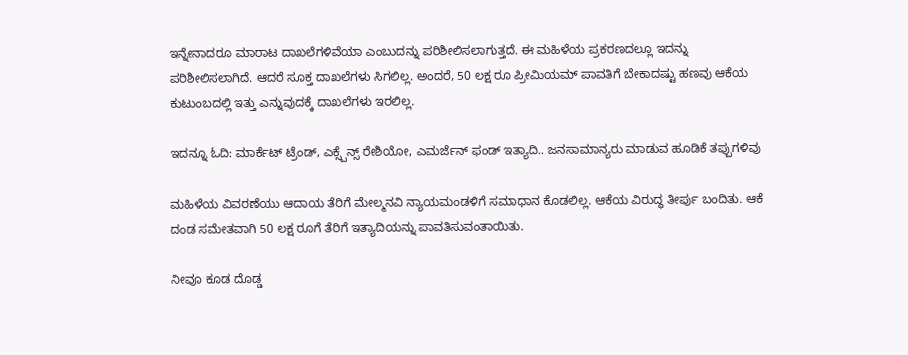ಇನ್ನೇನಾದರೂ ಮಾರಾಟ ದಾಖಲೆಗಳಿವೆಯಾ ಎಂಬುದನ್ನು ಪರಿಶೀಲಿಸಲಾಗುತ್ತದೆ. ಈ ಮಹಿಳೆಯ ಪ್ರಕರಣದಲ್ಲೂ ಇದನ್ನು ಪರಿಶೀಲಿಸಲಾಗಿದೆ. ಆದರೆ ಸೂಕ್ತ ದಾಖಲೆಗಳು ಸಿಗಲಿಲ್ಲ. ಅಂದರೆ, 50 ಲಕ್ಷ ರೂ ಪ್ರೀಮಿಯಮ್ ಪಾವತಿಗೆ ಬೇಕಾದಷ್ಟು ಹಣವು ಆಕೆಯ ಕುಟುಂಬದಲ್ಲಿ ಇತ್ತು ಎನ್ನುವುದಕ್ಕೆ ದಾಖಲೆಗಳು ಇರಲಿಲ್ಲ.

ಇದನ್ನೂ ಓದಿ: ಮಾರ್ಕೆಟ್ ಟ್ರೆಂಡ್, ಎಕ್ಸ್ಪೆನ್ಸ್ ರೇಶಿಯೋ, ಎಮರ್ಜೆನ್ ಫಂಡ್ ಇತ್ಯಾದಿ.. ಜನಸಾಮಾನ್ಯರು ಮಾಡುವ ಹೂಡಿಕೆ ತಪ್ಪುಗಳಿವು

ಮಹಿಳೆಯ ವಿವರಣೆಯು ಆದಾಯ ತೆರಿಗೆ ಮೇಲ್ಮನವಿ ನ್ಯಾಯಮಂಡಳಿಗೆ ಸಮಾಧಾನ ಕೊಡಲಿಲ್ಲ. ಆಕೆಯ ವಿರುದ್ಧ ತೀರ್ಪು ಬಂದಿತು. ಆಕೆ ದಂಡ ಸಮೇತವಾಗಿ 50 ಲಕ್ಷ ರೂಗೆ ತೆರಿಗೆ ಇತ್ಯಾದಿಯನ್ನು ಪಾವತಿಸುವಂತಾಯಿತು.

ನೀವೂ ಕೂಡ ದೊಡ್ಡ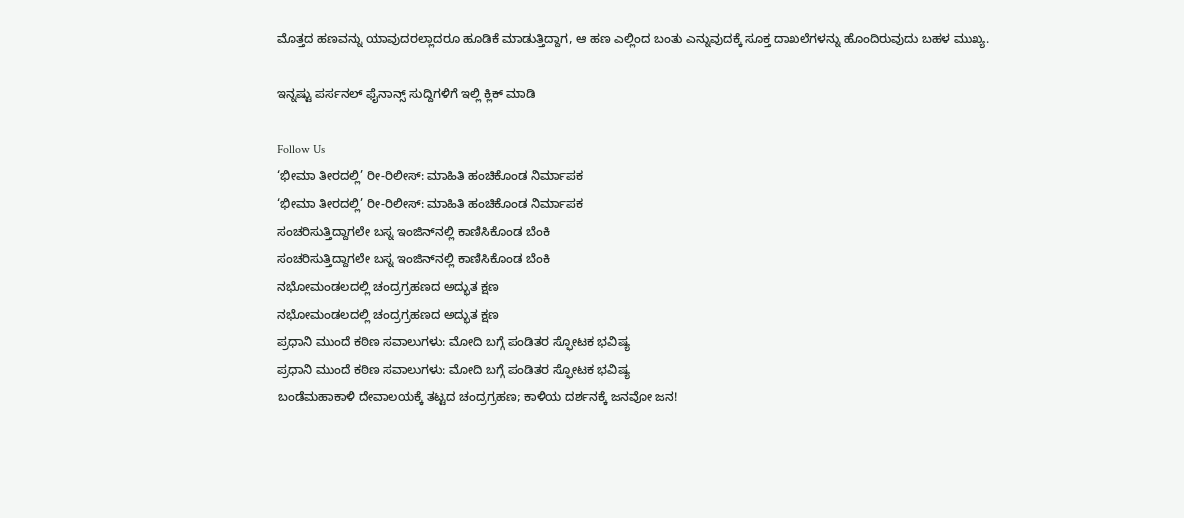ಮೊತ್ತದ ಹಣವನ್ನು ಯಾವುದರಲ್ಲಾದರೂ ಹೂಡಿಕೆ ಮಾಡುತ್ತಿದ್ದಾಗ, ಆ ಹಣ ಎಲ್ಲಿಂದ ಬಂತು ಎನ್ನುವುದಕ್ಕೆ ಸೂಕ್ತ ದಾಖಲೆಗಳನ್ನು ಹೊಂದಿರುವುದು ಬಹಳ ಮುಖ್ಯ.

ಇನ್ನಷ್ಟು ಪರ್ಸನಲ್ ಫೈನಾನ್ಸ್ ಸುದ್ದಿಗಳಿಗೆ ಇಲ್ಲಿ ಕ್ಲಿಕ್ ಮಾಡಿ

Follow Us
‘ಭೀಮಾ ತೀರದಲ್ಲಿ’ ರೀ-ರಿಲೀಸ್: ಮಾಹಿತಿ ಹಂಚಿಕೊಂಡ ನಿರ್ಮಾಪಕ
‘ಭೀಮಾ ತೀರದಲ್ಲಿ’ ರೀ-ರಿಲೀಸ್: ಮಾಹಿತಿ ಹಂಚಿಕೊಂಡ ನಿರ್ಮಾಪಕ
ಸಂಚರಿಸುತ್ತಿದ್ದಾಗಲೇ ಬಸ್ನ ಇಂಜಿನ್‌ನಲ್ಲಿ ಕಾಣಿಸಿಕೊಂಡ ಬೆಂಕಿ
ಸಂಚರಿಸುತ್ತಿದ್ದಾಗಲೇ ಬಸ್ನ ಇಂಜಿನ್‌ನಲ್ಲಿ ಕಾಣಿಸಿಕೊಂಡ ಬೆಂಕಿ
ನಭೋಮಂಡಲದಲ್ಲಿ ಚಂದ್ರಗ್ರಹಣದ ಅದ್ಭುತ ಕ್ಷಣ
ನಭೋಮಂಡಲದಲ್ಲಿ ಚಂದ್ರಗ್ರಹಣದ ಅದ್ಭುತ ಕ್ಷಣ
ಪ್ರಧಾನಿ ಮುಂದೆ ಕಠಿಣ ಸವಾಲುಗಳು: ಮೋದಿ ಬಗ್ಗೆ ಪಂಡಿತರ ಸ್ಫೋಟಕ ಭವಿಷ್ಯ
ಪ್ರಧಾನಿ ಮುಂದೆ ಕಠಿಣ ಸವಾಲುಗಳು: ಮೋದಿ ಬಗ್ಗೆ ಪಂಡಿತರ ಸ್ಫೋಟಕ ಭವಿಷ್ಯ
ಬಂಡೆಮಹಾಕಾಳಿ ದೇವಾಲಯಕ್ಕೆ ತಟ್ಟದ ಚಂದ್ರಗ್ರಹಣ; ಕಾಳಿಯ ದರ್ಶನಕ್ಕೆ ಜನವೋ ಜನ!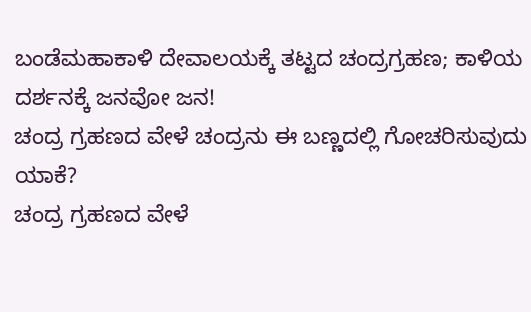ಬಂಡೆಮಹಾಕಾಳಿ ದೇವಾಲಯಕ್ಕೆ ತಟ್ಟದ ಚಂದ್ರಗ್ರಹಣ; ಕಾಳಿಯ ದರ್ಶನಕ್ಕೆ ಜನವೋ ಜನ!
ಚಂದ್ರ ಗ್ರಹಣದ ವೇಳೆ ಚಂದ್ರನು ಈ ಬಣ್ಣದಲ್ಲಿ ಗೋಚರಿಸುವುದು ಯಾಕೆ?
ಚಂದ್ರ ಗ್ರಹಣದ ವೇಳೆ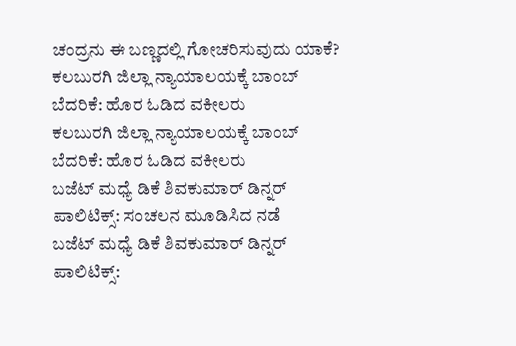ಚಂದ್ರನು ಈ ಬಣ್ಣದಲ್ಲಿ ಗೋಚರಿಸುವುದು ಯಾಕೆ?
ಕಲಬುರಗಿ ಜಿಲ್ಲಾ ನ್ಯಾಯಾಲಯಕ್ಕೆ ಬಾಂಬ್ ಬೆದರಿಕೆ: ಹೊರ ಓಡಿದ ವಕೀಲರು
ಕಲಬುರಗಿ ಜಿಲ್ಲಾ ನ್ಯಾಯಾಲಯಕ್ಕೆ ಬಾಂಬ್ ಬೆದರಿಕೆ: ಹೊರ ಓಡಿದ ವಕೀಲರು
ಬಜೆಟ್ ಮಧ್ಯೆ ಡಿಕೆ ಶಿವಕುಮಾರ್ ಡಿನ್ನರ್ ಪಾಲಿಟಿಕ್ಸ್: ಸಂಚಲನ ಮೂಡಿಸಿದ ನಡೆ
ಬಜೆಟ್ ಮಧ್ಯೆ ಡಿಕೆ ಶಿವಕುಮಾರ್ ಡಿನ್ನರ್ ಪಾಲಿಟಿಕ್ಸ್: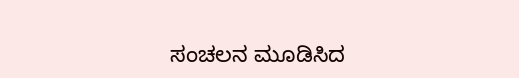ಸಂಚಲನ ಮೂಡಿಸಿದ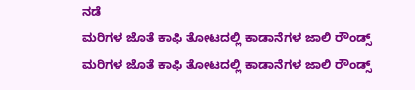ನಡೆ
ಮರಿಗಳ ಜೊತೆ ಕಾಫಿ ತೋಟದಲ್ಲಿ ಕಾಡಾನೆಗಳ ಜಾಲಿ ರೌಂಡ್ಸ್
ಮರಿಗಳ ಜೊತೆ ಕಾಫಿ ತೋಟದಲ್ಲಿ ಕಾಡಾನೆಗಳ ಜಾಲಿ ರೌಂಡ್ಸ್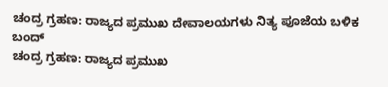ಚಂದ್ರ ಗ್ರಹಣ: ರಾಜ್ಯದ ಪ್ರಮುಖ ದೇವಾಲಯಗಳು ನಿತ್ಯ ಪೂಜೆಯ ಬಳಿಕ ಬಂದ್
ಚಂದ್ರ ಗ್ರಹಣ: ರಾಜ್ಯದ ಪ್ರಮುಖ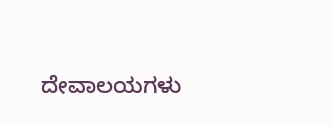ದೇವಾಲಯಗಳು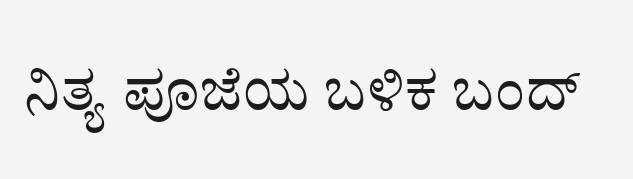ನಿತ್ಯ ಪೂಜೆಯ ಬಳಿಕ ಬಂದ್